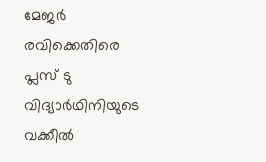മേജർ രവിക്കെതിരെ പ്ലസ് ടു വിദ്യാർഥിനിയുടെ വക്കീൽ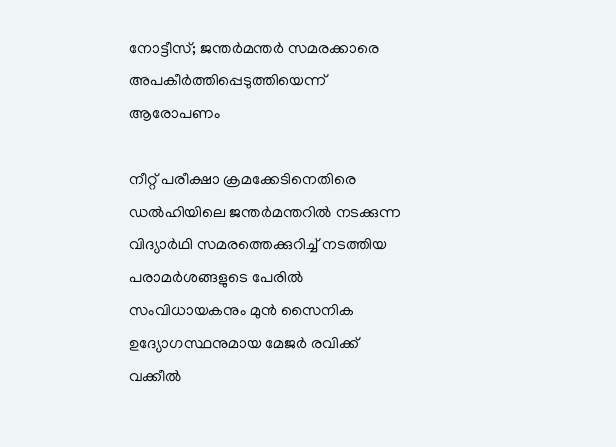നോട്ടീസ്; ജന്തർമന്തർ സമരക്കാരെ അപകീർത്തിപ്പെടുത്തിയെന്ന് ആരോപണം

നീറ്റ് പരീക്ഷാ ക്രമക്കേടിനെതിരെ ഡൽഹിയിലെ ജന്തർമന്തറിൽ നടക്കുന്ന വിദ്യാർഥി സമരത്തെക്കുറിച്ച് നടത്തിയ പരാമർശങ്ങളുടെ പേരിൽ സംവിധായകനും മുൻ സൈനിക ഉദ്യോഗസ്ഥനുമായ മേജർ രവിക്ക് വക്കീൽ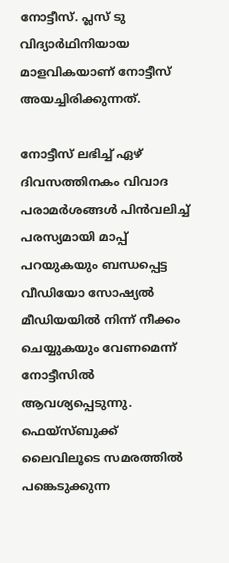നോട്ടീസ്. പ്ലസ് ടു വിദ്യാർഥിനിയായ മാളവികയാണ് നോട്ടീസ് അയച്ചിരിക്കുന്നത്.

നോട്ടീസ് ലഭിച്ച് ഏഴ് ദിവസത്തിനകം വിവാദ പരാമർശങ്ങൾ പിൻവലിച്ച് പരസ്യമായി മാപ്പ് പറയുകയും ബന്ധപ്പെട്ട വീഡിയോ സോഷ്യൽ മീഡിയയിൽ നിന്ന് നീക്കം ചെയ്യുകയും വേണമെന്ന് നോട്ടീസിൽ ആവശ്യപ്പെടുന്നു. ഫെയ്‌സ്ബുക്ക് ലൈവിലൂടെ സമരത്തിൽ പങ്കെടുക്കുന്ന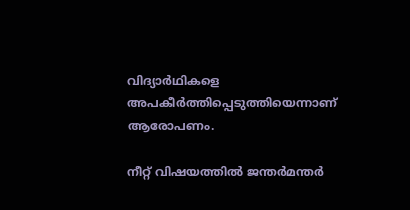വിദ്യാർഥികളെ അപകീർത്തിപ്പെടുത്തിയെന്നാണ് ആരോപണം.

നീറ്റ് വിഷയത്തിൽ ജന്തർമന്തർ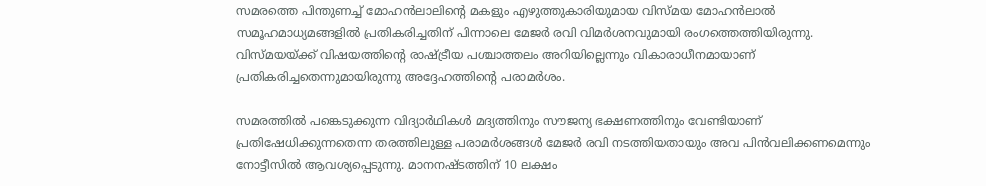സമരത്തെ പിന്തുണച്ച് മോഹൻലാലിന്റെ മകളും എഴുത്തുകാരിയുമായ വിസ്മയ മോഹൻലാൽ സമൂഹമാധ്യമങ്ങളിൽ പ്രതികരിച്ചതിന് പിന്നാലെ മേജർ രവി വിമർശനവുമായി രംഗത്തെത്തിയിരുന്നു. വിസ്മയയ്ക്ക് വിഷയത്തിന്റെ രാഷ്ട്രീയ പശ്ചാത്തലം അറിയില്ലെന്നും വികാരാധീനമായാണ് പ്രതികരിച്ചതെന്നുമായിരുന്നു അദ്ദേഹത്തിന്റെ പരാമർശം.

സമരത്തിൽ പങ്കെടുക്കുന്ന വിദ്യാർഥികൾ മദ്യത്തിനും സൗജന്യ ഭക്ഷണത്തിനും വേണ്ടിയാണ് പ്രതിഷേധിക്കുന്നതെന്ന തരത്തിലുള്ള പരാമർശങ്ങൾ മേജർ രവി നടത്തിയതായും അവ പിൻവലിക്കണമെന്നും നോട്ടീസിൽ ആവശ്യപ്പെടുന്നു. മാനനഷ്ടത്തിന് 10 ലക്ഷം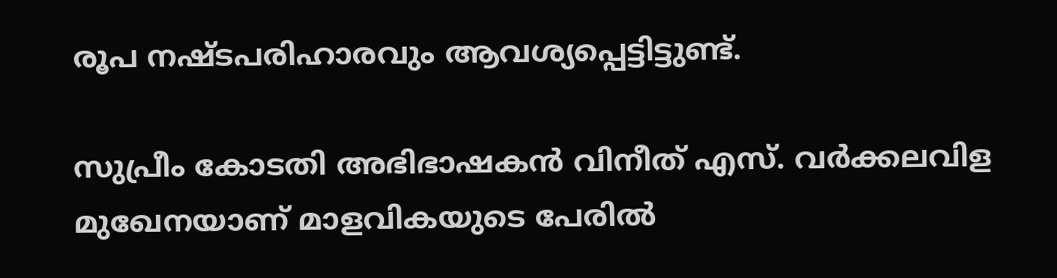രൂപ നഷ്ടപരിഹാരവും ആവശ്യപ്പെട്ടിട്ടുണ്ട്.

സുപ്രീം കോടതി അഭിഭാഷകൻ വിനീത് എസ്. വർക്കലവിള മുഖേനയാണ് മാളവികയുടെ പേരിൽ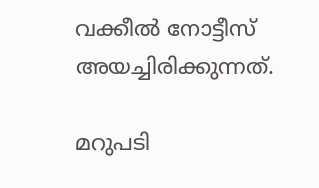വക്കീൽ നോട്ടീസ് അയച്ചിരിക്കുന്നത്.

മറുപടി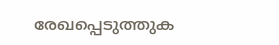രേഖപ്പെടുത്തുക